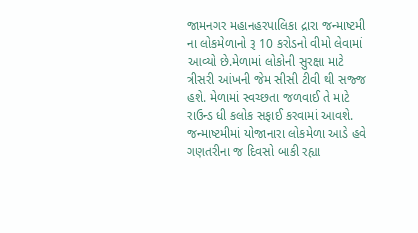જામનગર મહાનહરપાલિકા દ્રારા જન્માષ્ટમી ના લોકમેળાનો રૂ 10 કરોડનો વીમો લેવામાં આવ્યો છે.મેળામાં લોકોની સુરક્ષા માટે ત્રીસરી આંખની જેમ સીસી ટીવી થી સજ્જ હશે. મેળામાં સ્વચ્છતા જળવાઈ તે માટે રાઉન્ડ ધી કલોક સફાઈ કરવામાં આવશે. જન્માષ્ટમીમાં યોજાનારા લોકમેળા આડે હવે ગણતરીના જ દિવસો બાકી રહ્યા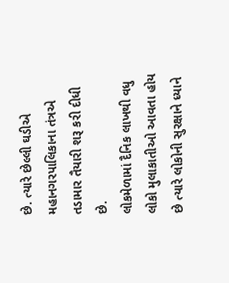છે. ત્યારે છેલ્લી ઘડીએ મહાનગરપાલિકાના તંત્રએ તડામાર તૈયારી શરૂ કરી દીધી છે.
લોકમેળામાં દૈનિક લાખથી વધુ લોકો મુલાકાતીઓ આવતા હોય છે ત્યારે લોકોની સુરક્ષાને ધ્યાને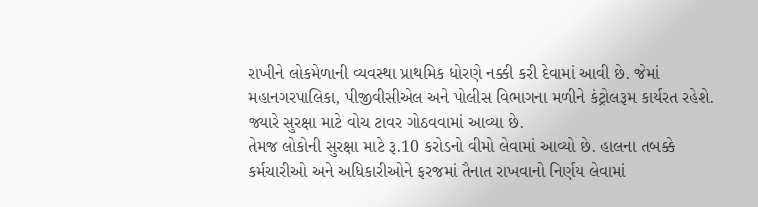રાખીને લોકમેળાની વ્યવસ્થા પ્રાથમિક ધોરણે નક્કી કરી દેવામાં આવી છે. જેમાં મહાનગરપાલિકા, પીજીવીસીએલ અને પોલીસ વિભાગના મળીને કંટ્રોલરૂમ કાર્યરત રહેશે. જ્યારે સુરક્ષા માટે વોચ ટાવર ગોઠવવામાં આવ્યા છે.
તેમજ લોકોની સુરક્ષા માટે રૂ.10 કરોડનો વીમો લેવામાં આવ્યો છે. હાલના તબક્કે કર્મચારીઓ અને અધિકારીઓને ફરજમાં તૈનાત રાખવાનો નિર્ણય લેવામાં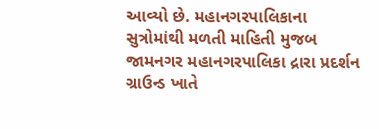આવ્યો છે. મહાનગરપાલિકાના સુત્રોમાંથી મળતી માહિતી મુજબ જામનગર મહાનગરપાલિકા દ્રારા પ્રદર્શન ગ્રાઉન્ડ ખાતે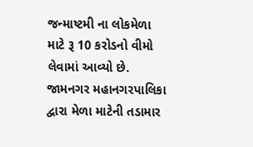જન્માષ્ટમી ના લોકમેળા માટે રૂ 10 કરોડનો વીમો લેવામાં આવ્યો છે.
જામનગર મહાનગરપાલિકા દ્વારા મેળા માટેની તડામાર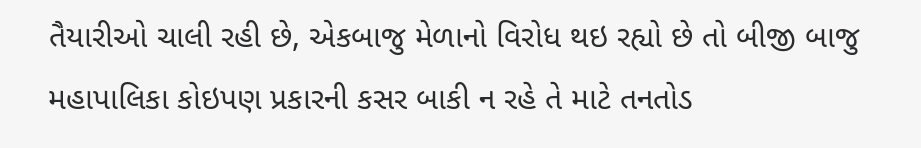તૈયારીઓ ચાલી રહી છે, એકબાજુ મેળાનો વિરોધ થઇ રહ્યો છે તો બીજી બાજુ મહાપાલિકા કોઇપણ પ્રકારની કસર બાકી ન રહે તે માટે તનતોડ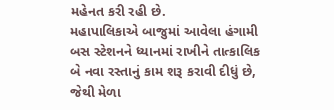મહેનત કરી રહી છે.
મહાપાલિકાએ બાજુમાં આવેલા હંગામી બસ સ્ટેશનને ધ્યાનમાં રાખીને તાત્કાલિક બે નવા રસ્તાનું કામ શરૂ કરાવી દીધું છે, જેથી મેળા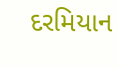દરમિયાન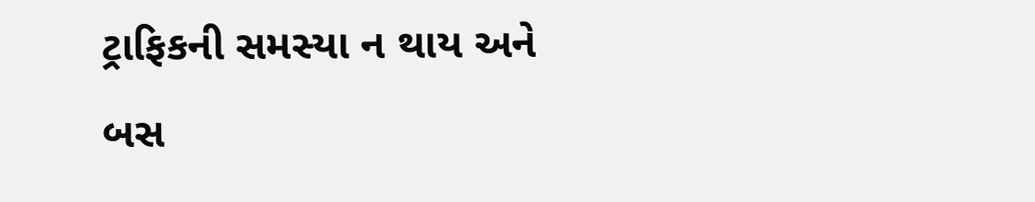ટ્રાફિકની સમસ્યા ન થાય અને બસ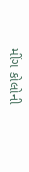મીંગ કોલોની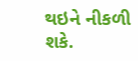થઇને નીકળી શકે.